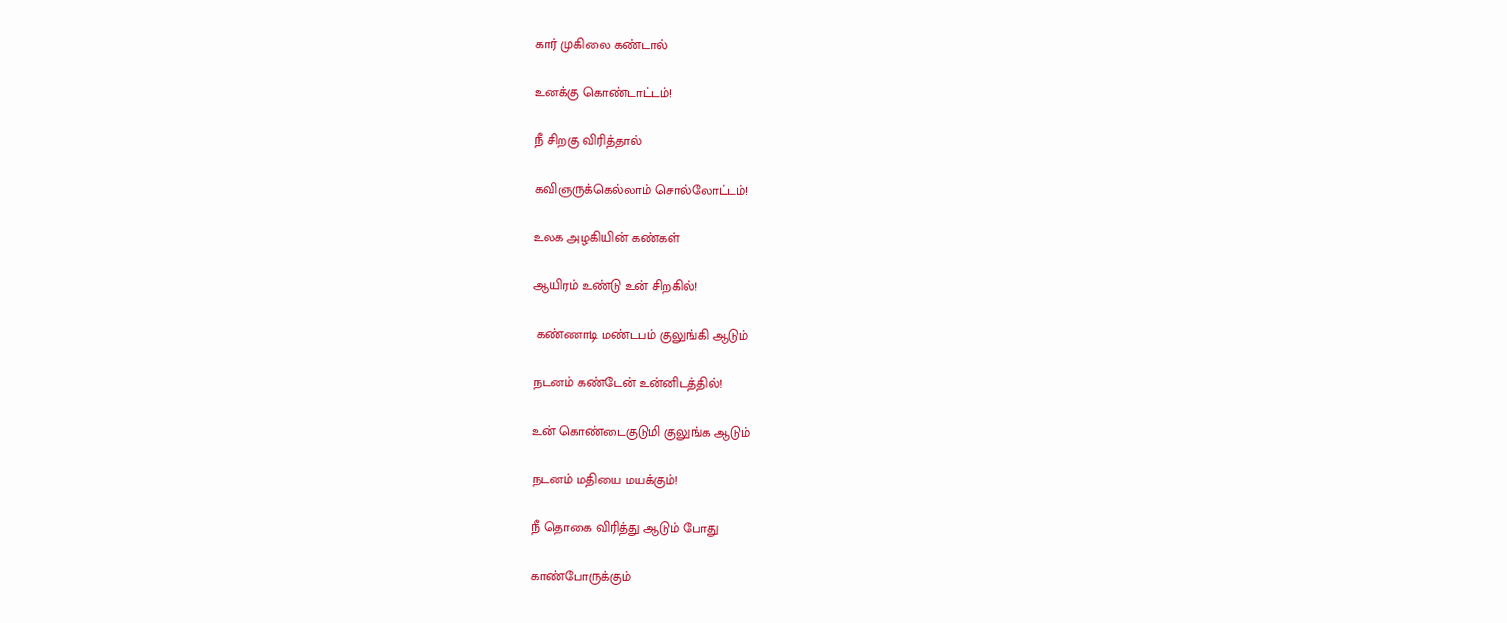கார் முகிலை கண்டால்

உனக்கு கொண்டாட்டம்!

நீ சிறகு விரித்தால்

கவிஞருக்கெல்லாம் சொல்லோட்டம்!

உலக அழகியின் கண்கள்

ஆயிரம் உண்டு உன் சிறகில்!

 கண்ணாடி மண்டபம் குலுங்கி ஆடும்

நடனம் கண்டேன் உன்னிடத்தில்!

உன் கொண்டைகுடுமி குலுங்க ஆடும்

நடனம் மதியை மயக்கும்!

நீ தொகை விரித்து ஆடும் போது

காண்போருக்கும்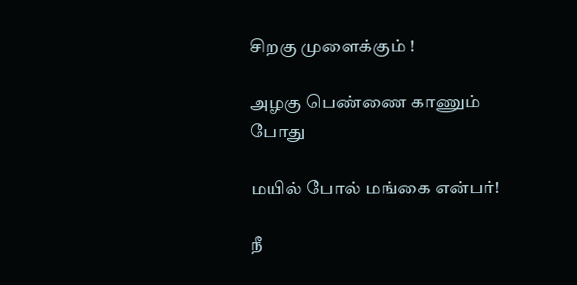சிறகு முளைக்கும் !

அழகு பெண்ணை காணும் போது

மயில் போல் மங்கை என்பர்!

நீ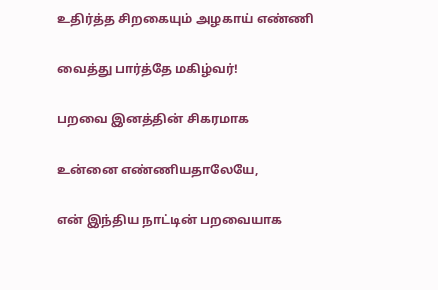உதிர்த்த சிறகையும் அழகாய் எண்ணி

வைத்து பார்த்தே மகிழ்வர்!

பறவை இனத்தின் சிகரமாக

உன்னை எண்ணியதாலேயே,

என் இந்திய நாட்டின் பறவையாக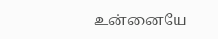உன்னையே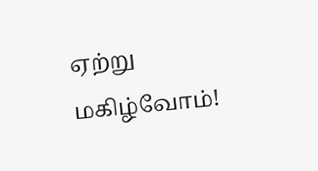ஏற்று மகிழ்வோம்!